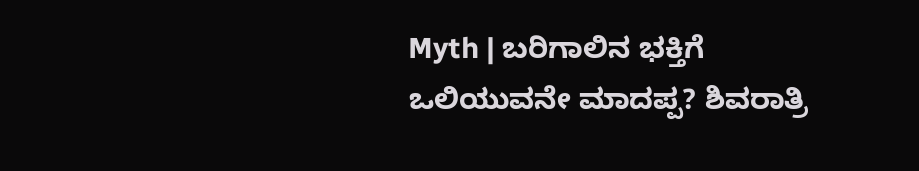Myth | ಬರಿಗಾಲಿನ ಭಕ್ತಿಗೆ ಒಲಿಯುವನೇ ಮಾದಪ್ಪ? ಶಿವರಾತ್ರಿ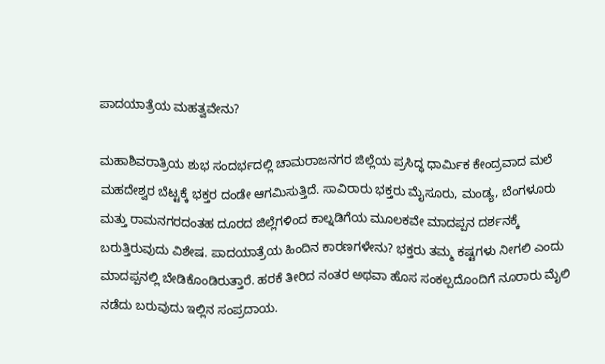ಪಾದಯಾತ್ರೆಯ ಮಹತ್ವವೇನು?

ಮಹಾಶಿವರಾತ್ರಿಯ ಶುಭ ಸಂದರ್ಭದಲ್ಲಿ ಚಾಮರಾಜನಗರ ಜಿಲ್ಲೆಯ ಪ್ರಸಿದ್ಧ ಧಾರ್ಮಿಕ ಕೇಂದ್ರವಾದ ಮಲೆ ಮಹದೇಶ್ವರ ಬೆಟ್ಟಕ್ಕೆ ಭಕ್ತರ ದಂಡೇ ಆಗಮಿಸುತ್ತಿದೆ. ಸಾವಿರಾರು ಭಕ್ತರು ಮೈಸೂರು, ಮಂಡ್ಯ, ಬೆಂಗಳೂರು ಮತ್ತು ರಾಮನಗರದಂತಹ ದೂರದ ಜಿಲ್ಲೆಗಳಿಂದ ಕಾಲ್ನಡಿಗೆಯ ಮೂಲಕವೇ ಮಾದಪ್ಪನ ದರ್ಶನಕ್ಕೆ ಬರುತ್ತಿರುವುದು ವಿಶೇಷ. ಪಾದಯಾತ್ರೆಯ ಹಿಂದಿನ ಕಾರಣಗಳೇನು? ಭಕ್ತರು ತಮ್ಮ ಕಷ್ಟಗಳು ನೀಗಲಿ ಎಂದು ಮಾದಪ್ಪನಲ್ಲಿ ಬೇಡಿಕೊಂಡಿರುತ್ತಾರೆ. ಹರಕೆ ತೀರಿದ ನಂತರ ಅಥವಾ ಹೊಸ ಸಂಕಲ್ಪದೊಂದಿಗೆ ನೂರಾರು ಮೈಲಿ ನಡೆದು ಬರುವುದು ಇಲ್ಲಿನ ಸಂಪ್ರದಾಯ.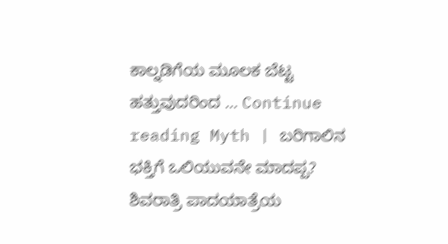ಕಾಲ್ನಡಿಗೆಯ ಮೂಲಕ ಬೆಟ್ಟ ಹತ್ತುವುದರಿಂದ … Continue reading Myth | ಬರಿಗಾಲಿನ ಭಕ್ತಿಗೆ ಒಲಿಯುವನೇ ಮಾದಪ್ಪ? ಶಿವರಾತ್ರಿ ಪಾದಯಾತ್ರೆಯ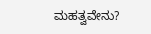ಮಹತ್ವವೇನು?